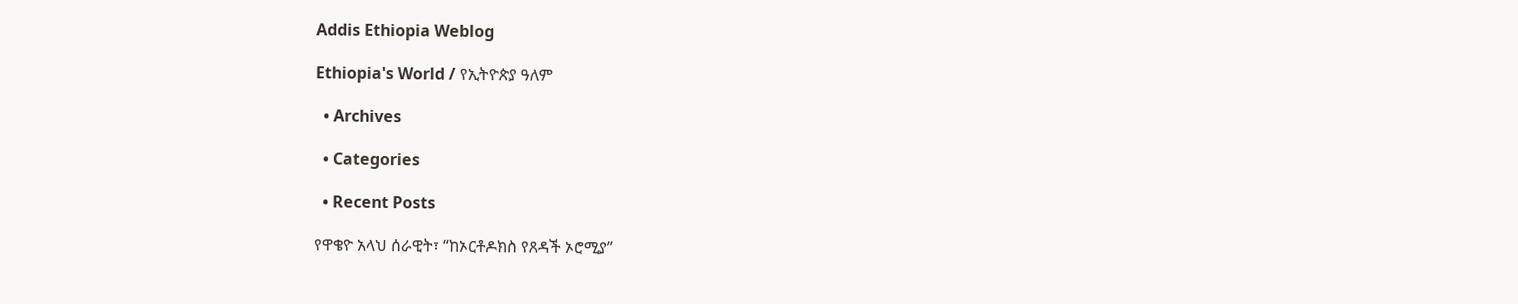Addis Ethiopia Weblog

Ethiopia's World / የኢትዮጵያ ዓለም

  • Archives

  • Categories

  • Recent Posts

የዋቄዮ አላህ ሰራዊት፣ “ከኦርቶዶክስ የጸዳች ኦሮሚያ”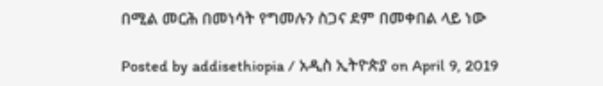በሚል መርሕ በመነሳት የግመሉን ስጋና ደም በመቀበል ላይ ነው

Posted by addisethiopia / አዲስ ኢትዮጵያ on April 9, 2019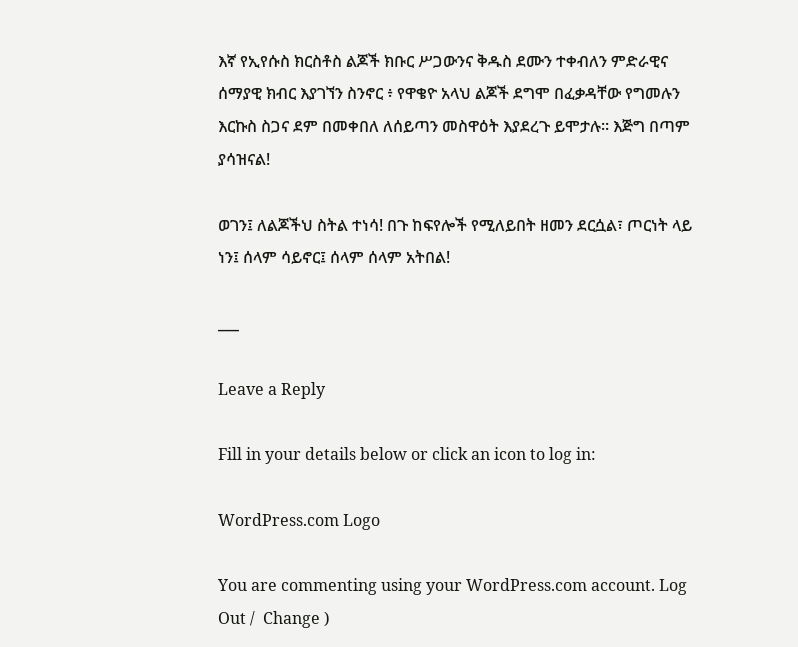እኛ የኢየሱስ ክርስቶስ ልጆች ክቡር ሥጋውንና ቅዱስ ደሙን ተቀብለን ምድራዊና ሰማያዊ ክብር እያገኘን ስንኖር ፥ የዋቄዮ አላህ ልጆች ደግሞ በፈቃዳቸው የግመሉን እርኩስ ስጋና ደም በመቀበለ ለሰይጣን መስዋዕት እያደረጉ ይሞታሉ። እጅግ በጣም ያሳዝናል!

ወገን፤ ለልጆችህ ስትል ተነሳ! በጉ ከፍየሎች የሚለይበት ዘመን ደርሷል፣ ጦርነት ላይ ነን፤ ሰላም ሳይኖር፤ ሰላም ሰላም አትበል!

___

Leave a Reply

Fill in your details below or click an icon to log in:

WordPress.com Logo

You are commenting using your WordPress.com account. Log Out /  Change )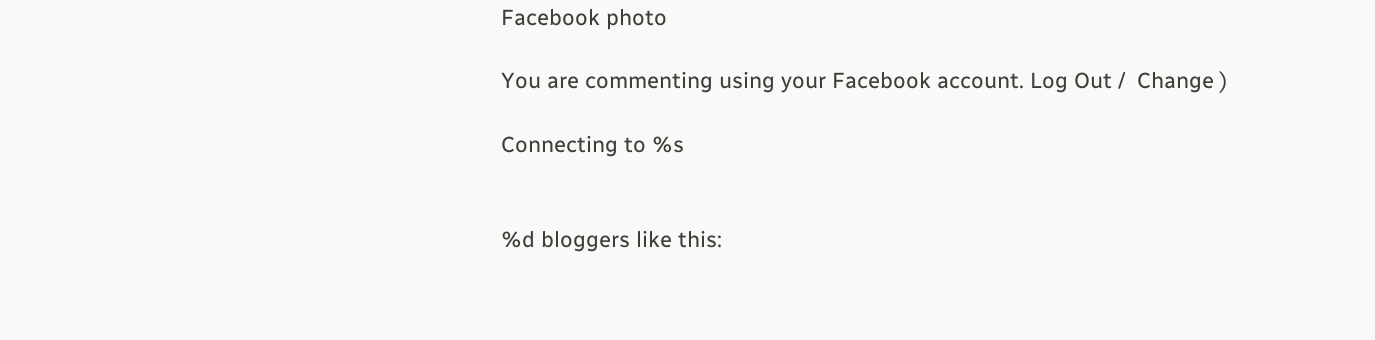Facebook photo

You are commenting using your Facebook account. Log Out /  Change )

Connecting to %s


%d bloggers like this: